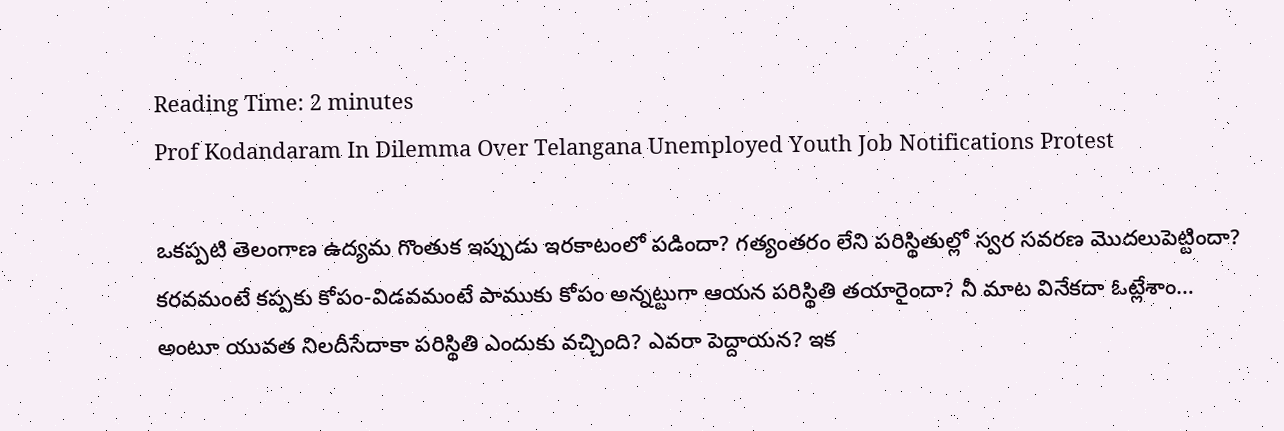Reading Time: 2 minutes
Prof Kodandaram In Dilemma Over Telangana Unemployed Youth Job Notifications Protest

ఒకప్పటి తెలంగాణ ఉద్యమ గొంతుక ఇప్పుడు ఇరకాటంలో పడిందా? గత్యంతరం లేని పరిస్థితుల్లో స్వర సవరణ మొదలుపెట్టిందా? కరవమంటే కప్పకు కోపం-విడవమంటే పాముకు కోపం అన్నట్టుగా ఆయన పరిస్థితి తయారైందా? నీ మాట వినేకదా ఓట్లేశాం… అంటూ యువత నిలదీసేదాకా పరిస్థితి ఎందుకు వచ్చింది? ఎవరా పెద్దాయన? ఇక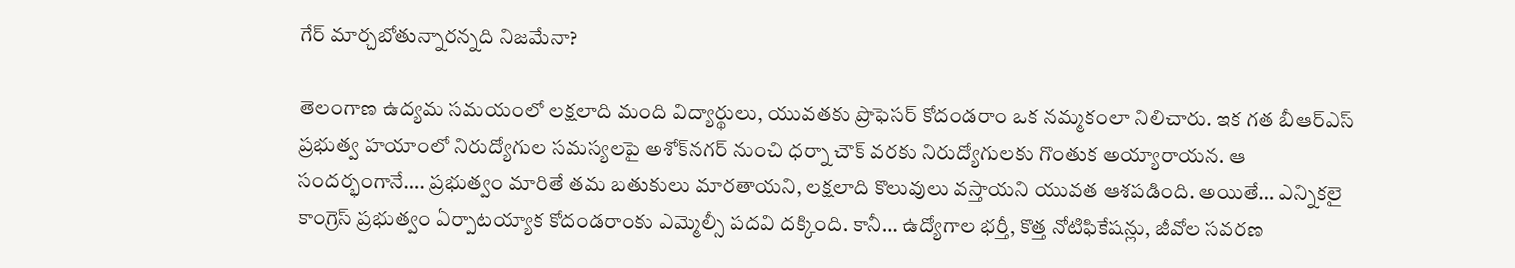గేర్‌ మార్చబోతున్నారన్నది నిజమేనా?

తెలంగాణ ఉద్యమ సమయంలో లక్షలాది మంది విద్యార్థులు, యువతకు ప్రొఫెసర్ కోదండరాం ఒక నమ్మకంలా నిలిచారు. ఇక గత బీఆర్ఎస్ ప్రభుత్వ హయాంలో నిరుద్యోగుల సమస్యలపై అశోక్‌నగర్ నుంచి ధర్నా చౌక్ వరకు నిరుద్యోగులకు గొంతుక అయ్యారాయన. ఆ సందర్భంగానే…. ప్రభుత్వం మారితే తమ బతుకులు మారతాయని, లక్షలాది కొలువులు వస్తాయని యువత ఆశపడింది. అయితే… ఎన్నికలై కాంగ్రెస్‌ ప్రభుత్వం ఏర్పాటయ్యాక కోదండరాంకు ఎమ్మెల్సీ పదవి దక్కింది. కానీ… ఉద్యోగాల భర్తీ, కొత్త నోటిఫికేషన్లు, జీవోల సవరణ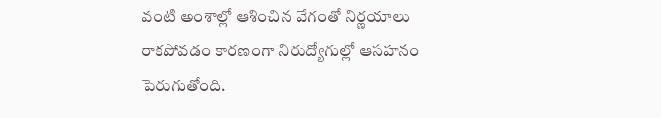వంటి అంశాల్లో ఆశించిన వేగంతో నిర్ణయాలు రాకపోవడం కారణంగా నిరుద్యోగుల్లో ఆసహనం పెరుగుతోంది.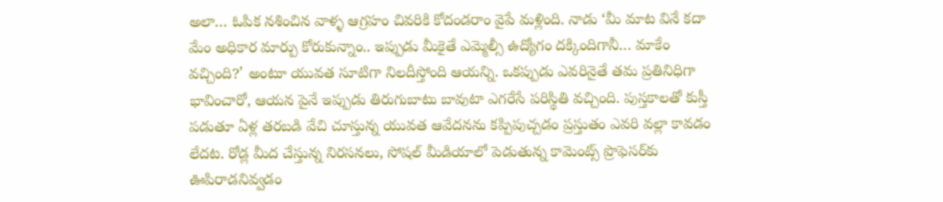అలా… ఓపిక నశించిన వాళ్ళ ఆగ్రహం చివరికి కోదండరాం వైపే మళ్లింది. నాడు ‘మీ మాట వినే కదా మేం అధికార మార్పు కోరుకున్నాం.. ఇప్పుడు మీకైతే ఎమ్మెల్సీ ఉద్యోగం దక్కిందిగానీ… మాకేం వచ్చింది?’ అంటూ యువత సూటిగా నిలదీస్తోంది ఆయన్ని. ఒకప్పుడు ఎవరినైతే తమ ప్రతినిధిగా భావించారో, ఆయన పైనే ఇప్పుడు తిరుగుబాటు బావుటా ఎగరేసే పరిస్థితి వచ్చింది. పుస్తకాలతో కుస్తీ పడుతూ ఏళ్ల తరబడి వేచి చూస్తున్న యువత ఆవేదనను కప్పిపుచ్చడం ప్రస్తుతం ఎవరి వల్లా కావడం లేదట. రోడ్ల మీద చేస్తున్న నిరసనలు, సోషల్ మీడియాలో పెడుతున్న కామెంట్స్‌ ప్రొఫెసర్‌కు ఊపిరాడనివ్వడం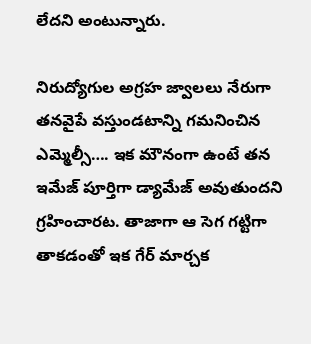లేదని అంటున్నారు.

నిరుద్యోగుల అగ్రహ జ్వాలలు నేరుగా తనవైపే వస్తుండటాన్ని గమనించిన ఎమ్మెల్సీ…. ఇక మౌనంగా ఉంటే తన ఇమేజ్ పూర్తిగా డ్యామేజ్‌ అవుతుందని గ్రహించారట. తాజాగా ఆ సెగ గట్టిగా తాకడంతో ఇక గేర్‌ మార్చక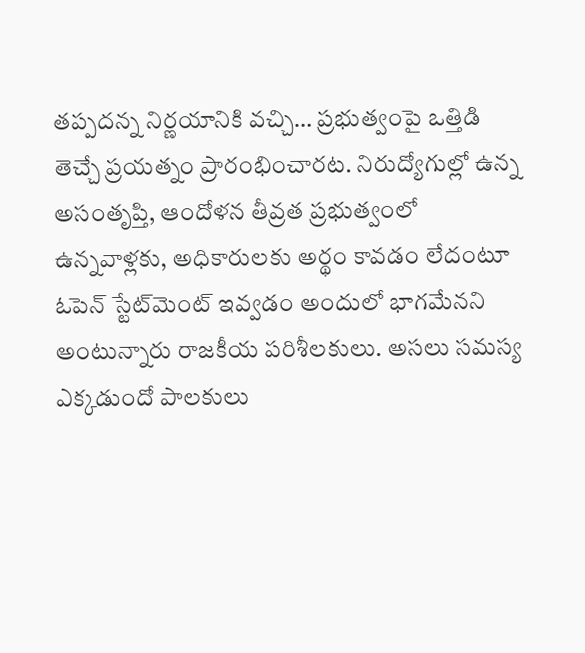తప్పదన్న నిర్ణయానికి వచ్చి… ప్రభుత్వంపై ఒత్తిడి తెచ్చే ప్రయత్నం ప్రారంభించారట. నిరుద్యోగుల్లో ఉన్న అసంతృప్తి, ఆందోళన తీవ్రత ప్రభుత్వంలో ఉన్నవాళ్లకు, అధికారులకు అర్థం కావడం లేదంటూ ఓపెన్‌ స్టేట్‌మెంట్‌ ఇవ్వడం అందులో భాగమేనని అంటున్నారు రాజకీయ పరిశీలకులు. అసలు సమస్య ఎక్కడుందో పాలకులు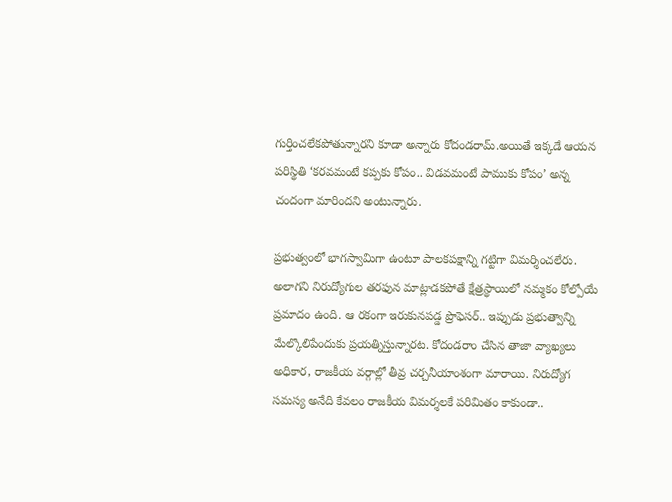గుర్తించలేకపోతున్నారని కూడా అన్నారు కోదండరామ్‌.అయితే ఇక్కడే ఆయన పరిస్థితి ‘కరవమంటే కప్పకు కోపం.. విడవమంటే పాముకు కోపం’ అన్న చందంగా మారిందని అంటున్నారు.

ప్రభుత్వంలో భాగస్వామిగా ఉంటూ పాలకపక్షాన్ని గట్టిగా విమర్శించలేరు. అలాగని నిరుద్యోగుల తరఫున మాట్లాడకపోతే క్షేత్రస్థాయిలో నమ్మకం కోల్పోయే ప్రమాదం ఉంది. ఆ రకంగా ఇరుకునపడ్డ ప్రొఫెసర్.. ఇప్పుడు ప్రభుత్వాన్ని మేల్కొలిపేందుకు ప్రయత్నిస్తున్నారట. కోదండరాం చేసిన తాజా వ్యాఖ్యలు అధికార, రాజకీయ వర్గాల్లో తీవ్ర చర్చనీయాంశంగా మారాయి. నిరుద్యోగ సమస్య అనేది కేవలం రాజకీయ విమర్శలకే పరిమితం కాకుండా..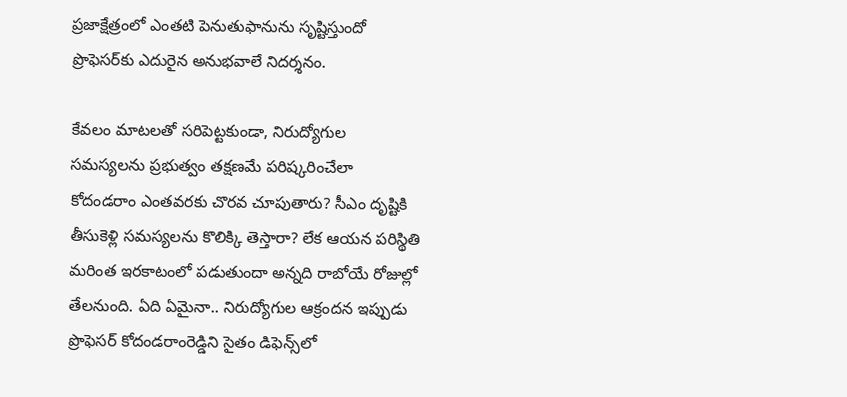ప్రజాక్షేత్రంలో ఎంతటి పెనుతుఫానును సృష్టిస్తుందో ప్రొఫెసర్‌కు ఎదురైన అనుభవాలే నిదర్శనం.

కేవలం మాటలతో సరిపెట్టకుండా, నిరుద్యోగుల సమస్యలను ప్రభుత్వం తక్షణమే పరిష్కరించేలా కోదండరాం ఎంతవరకు చొరవ చూపుతారు? సీఎం దృష్టికి తీసుకెళ్లి సమస్యలను కొలిక్కి తెస్తారా? లేక ఆయన పరిస్థితి మరింత ఇరకాటంలో పడుతుందా అన్నది రాబోయే రోజుల్లో తేలనుంది. ఏది ఏమైనా.. నిరుద్యోగుల ఆక్రందన ఇప్పుడు ప్రొఫెసర్ కోదండరాంరెడ్డిని సైతం డిఫెన్స్‌లో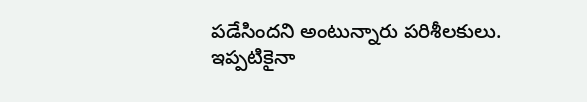పడేసిందని అంటున్నారు పరిశీలకులు. ఇప్పటికైనా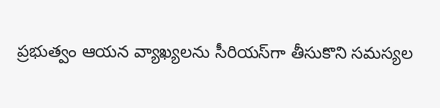ప్రభుత్వం ఆయన వ్యాఖ్యలను సీరియస్‌గా తీసుకొని సమస్యల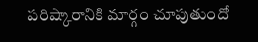పరిష్కారానికి మార్గం చూపుతుందో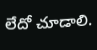లేదో చూడాలి.